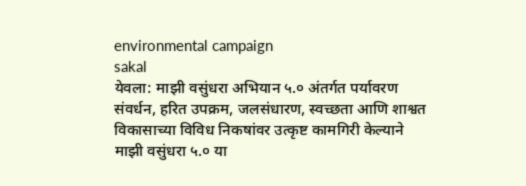environmental campaign
sakal
येवला: माझी वसुंधरा अभियान ५.० अंतर्गत पर्यावरण संवर्धन, हरित उपक्रम, जलसंधारण, स्वच्छता आणि शाश्वत विकासाच्या विविध निकषांवर उत्कृष्ट कामगिरी केल्याने माझी वसुंधरा ५.० या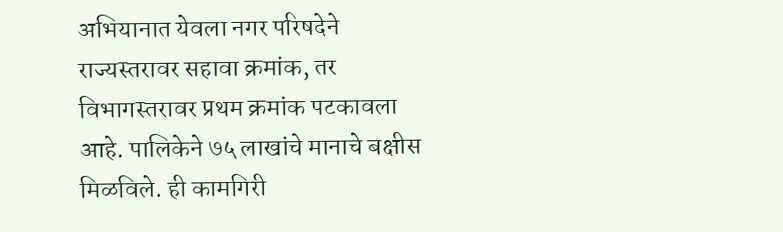अभियानात येवला नगर परिषदेने राज्यस्तरावर सहावा क्रमांक, तर विभागस्तरावर प्रथम क्रमांक पटकावला आहे. पालिकेने ७५ लाखांचे मानाचे बक्षीस मिळविले. ही कामगिरी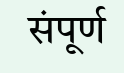संपूर्ण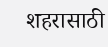शहरासाठी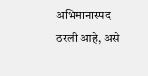अभिमानास्पद ठरली आहे, असे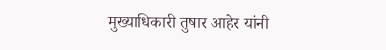मुख्याधिकारी तुषार आहेर यांनी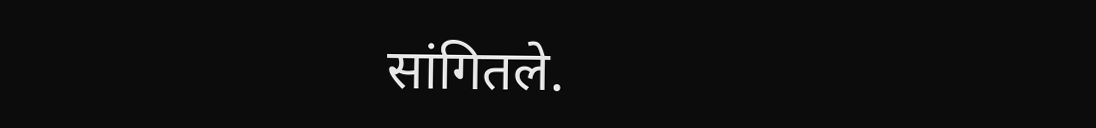सांगितले.